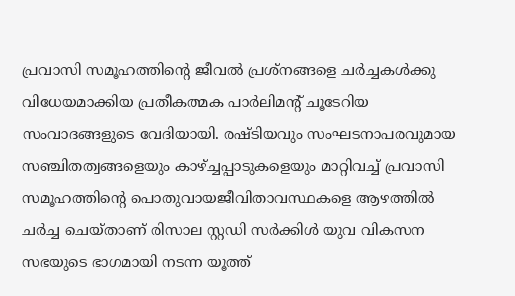പ്രവാസി സമൂഹത്തിന്റെ ജീവൽ പ്രശ്‌നങ്ങളെ ചർച്ചകൾക്കു വിധേയമാക്കിയ പ്രതീകത്മക പാർലിമന്റ് ചൂടേറിയ സംവാദങ്ങളുടെ വേദിയായി. രഷ്ടിയവും സംഘടനാപരവുമായ സഞ്ചിതത്വങ്ങളെയും കാഴ്‌ച്ചപ്പാടുകളെയും മാറ്റിവച്ച് പ്രവാസി സമൂഹത്തിന്റെ പൊതുവായജീവിതാവസ്ഥകളെ ആഴത്തിൽ ചർച്ച ചെയ്താണ് രിസാല സ്റ്റഡി സർക്കിൾ യുവ വികസന സഭയുടെ ഭാഗമായി നടന്ന യൂത്ത്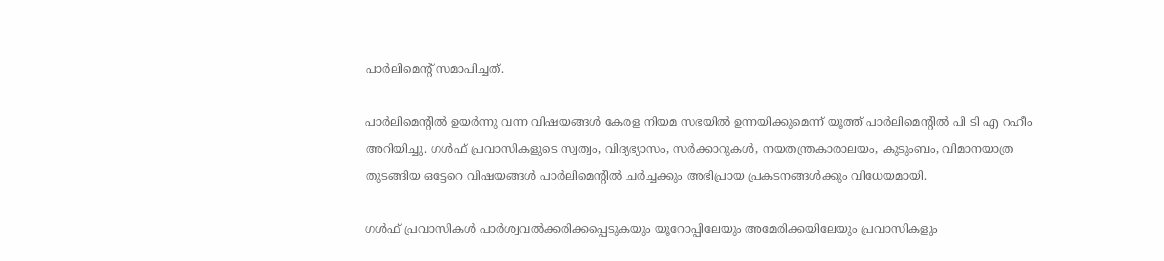പാർലിമെന്റ് സമാപിച്ചത്.

പാർലിമെന്റിൽ ഉയർന്നു വന്ന വിഷയങ്ങൾ കേരള നിയമ സഭയിൽ ഉന്നയിക്കുമെന്ന് യൂത്ത് പാർലിമെന്റിൽ പി ടി എ റഹീം അറിയിച്ചു. ഗൾഫ് പ്രവാസികളുടെ സ്വത്വം, വിദ്യഭ്യാസം, സർക്കാറുകൾ, നയതന്ത്രകാരാലയം, കുടുംബം, വിമാനയാത്ര തുടങ്ങിയ ഒട്ടേറെ വിഷയങ്ങൾ പാർലിമെന്റിൽ ചർച്ചക്കും അഭിപ്രായ പ്രകടനങ്ങൾക്കും വിധേയമായി.

ഗൾഫ് പ്രവാസികൾ പാർശ്വവൽക്കരിക്കപ്പെടുകയും യൂറോപ്പിലേയും അമേരിക്കയിലേയും പ്രവാസികളും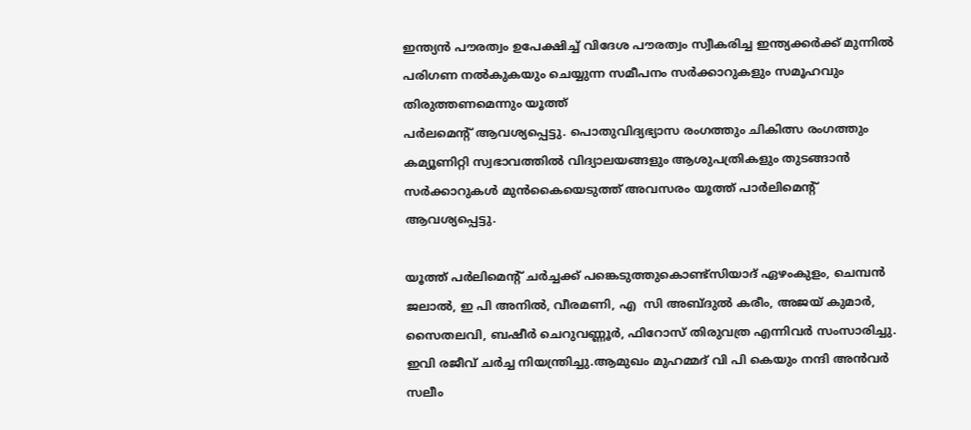ഇന്ത്യൻ പൗരത്വം ഉപേക്ഷിച്ച് വിദേശ പൗരത്വം സ്വീകരിച്ച ഇന്ത്യക്കർക്ക് മുന്നിൽ പരിഗണ നൽകുകയും ചെയ്യുന്ന സമീപനം സർക്കാറുകളും സമൂഹവും തിരുത്തണമെന്നും യൂത്ത്
പർലമെന്റ് ആവശ്യപ്പെട്ടു. പൊതുവിദ്യഭ്യാസ രംഗത്തും ചികിത്സ രംഗത്തും കമ്യൂണിറ്റി സ്വഭാവത്തിൽ വിദ്യാലയങ്ങളും ആശുപത്രികളും തുടങ്ങാൻ സർക്കാറുകൾ മുൻകൈയെടുത്ത് അവസരം യൂത്ത് പാർലിമെന്റ് ആവശ്യപ്പെട്ടു.

യൂത്ത് പർലിമെന്റ് ചർച്ചക്ക് പങ്കെടുത്തുകൊണ്ട്സിയാദ് ഏഴംകുളം, ചെമ്പൻ ജലാൽ, ഇ പി അനിൽ, വീരമണി, എ  സി അബ്ദുൽ കരീം, അജയ് കുമാർ, സൈതലവി, ബഷീർ ചെറുവണ്ണൂർ, ഫിറോസ് തിരുവത്ര എന്നിവർ സംസാരിച്ചു. ഇവി രജീവ് ചർച്ച നിയന്ത്രിച്ചു.ആമുഖം മുഹമ്മദ് വി പി കെയും നന്ദി അൻവർ സലീം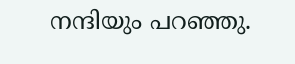നന്ദിയും പറഞ്ഞു.